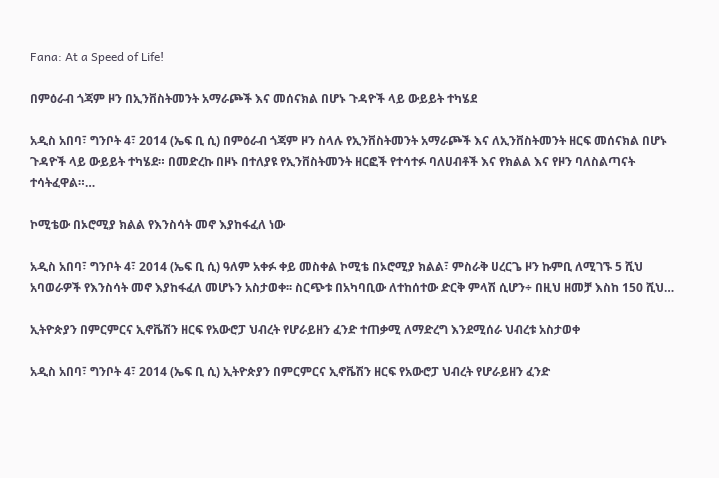Fana: At a Speed of Life!

በምዕራብ ጎጃም ዞን በኢንቨስትመንት አማራጮች እና መሰናክል በሆኑ ጉዳዮች ላይ ውይይት ተካሄደ

አዲስ አበባ፣ ግንቦት 4፣ 2014 (ኤፍ ቢ ሲ) በምዕራብ ጎጃም ዞን ስላሉ የኢንቨስትመንት አማራጮች እና ለኢንቨስትመንት ዘርፍ መሰናክል በሆኑ ጉዳዮች ላይ ውይይት ተካሄደ። በመድረኩ በዞኑ በተለያዩ የኢንቨስትመንት ዘርፎች የተሳተፉ ባለሀብቶች እና የክልል እና የዞን ባለስልጣናት ተሳትፈዋል።…

ኮሚቴው በኦሮሚያ ክልል የእንስሳት መኖ እያከፋፈለ ነው

አዲስ አበባ፣ ግንቦት 4፣ 2014 (ኤፍ ቢ ሲ) ዓለም አቀፉ ቀይ መስቀል ኮሚቴ በኦሮሚያ ክልል፣ ምስራቅ ሀረርጌ ዞን ኩምቢ ለሚገኙ 5 ሺህ አባወራዎች የእንስሳት መኖ እያከፋፈለ መሆኑን አስታወቀ፡፡ ስርጭቱ በአካባቢው ለተከሰተው ድርቅ ምላሽ ሲሆን÷ በዚህ ዘመቻ እስከ 150 ሺህ…

ኢትዮጵያን በምርምርና ኢኖቬሽን ዘርፍ የአውሮፓ ህብረት የሆራይዘን ፈንድ ተጠቃሚ ለማድረግ እንደሚሰራ ህብረቱ አስታወቀ

አዲስ አበባ፣ ግንቦት 4፣ 2014 (ኤፍ ቢ ሲ) ኢትዮጵያን በምርምርና ኢኖቬሽን ዘርፍ የአውሮፓ ህብረት የሆራይዘን ፈንድ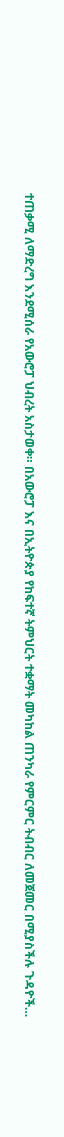ተጠቃሚ ለማድረግ እንደሚሰራ የአውሮፓ ህብረት አስታወቀ። በአውሮፓ እና በኢትዮጵያ የከፍተኛ ትምህርት ተቋማት መካከል ጠንካራ የምርምር ትብብር ለመጀመር በሚያስችሉ ጉዳዮች…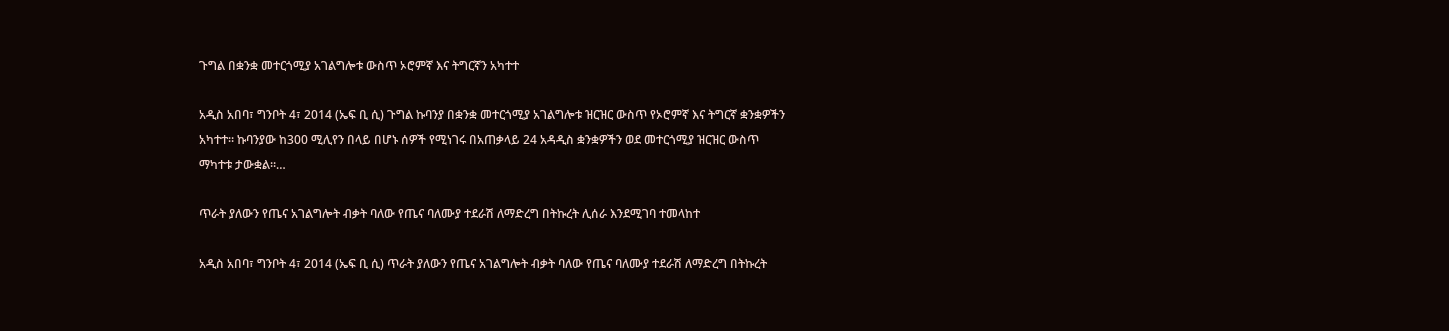ጉግል በቋንቋ መተርጎሚያ አገልግሎቱ ውስጥ ኦሮምኛ እና ትግርኛን አካተተ

አዲስ አበባ፣ ግንቦት 4፣ 2014 (ኤፍ ቢ ሲ) ጉግል ኩባንያ በቋንቋ መተርጎሚያ አገልግሎቱ ዝርዝር ውስጥ የኦሮምኛ እና ትግርኛ ቋንቋዎችን አካተተ። ኩባንያው ከ300 ሚሊየን በላይ በሆኑ ሰዎች የሚነገሩ በአጠቃላይ 24 አዳዲስ ቋንቋዎችን ወደ መተርጎሚያ ዝርዝር ውስጥ ማካተቱ ታውቋል።…

ጥራት ያለውን የጤና አገልግሎት ብቃት ባለው የጤና ባለሙያ ተደራሽ ለማድረግ በትኩረት ሊሰራ እንደሚገባ ተመላከተ

አዲስ አበባ፣ ግንቦት 4፣ 2014 (ኤፍ ቢ ሲ) ጥራት ያለውን የጤና አገልግሎት ብቃት ባለው የጤና ባለሙያ ተደራሽ ለማድረግ በትኩረት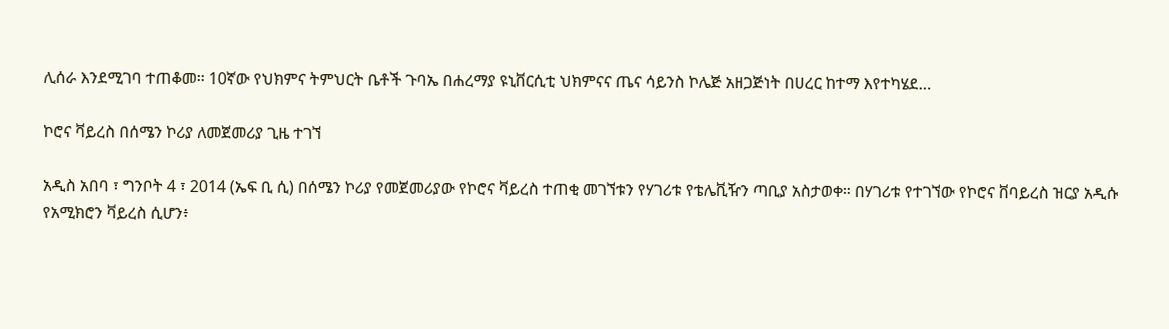ሊሰራ እንደሚገባ ተጠቆመ፡፡ 10ኛው የህክምና ትምህርት ቤቶች ጉባኤ በሐረማያ ዩኒቨርሲቲ ህክምናና ጤና ሳይንስ ኮሌጅ አዘጋጅነት በሀረር ከተማ እየተካሄደ…

ኮሮና ቫይረስ በሰሜን ኮሪያ ለመጀመሪያ ጊዜ ተገኘ

አዲስ አበባ ፣ ግንቦት 4 ፣ 2014 (ኤፍ ቢ ሲ) በሰሜን ኮሪያ የመጀመሪያው የኮሮና ቫይረስ ተጠቂ መገኘቱን የሃገሪቱ የቴሌቪዥን ጣቢያ አስታወቀ። በሃገሪቱ የተገኘው የኮሮና ቨባይረስ ዝርያ አዲሱ የአሚክሮን ቫይረስ ሲሆን፥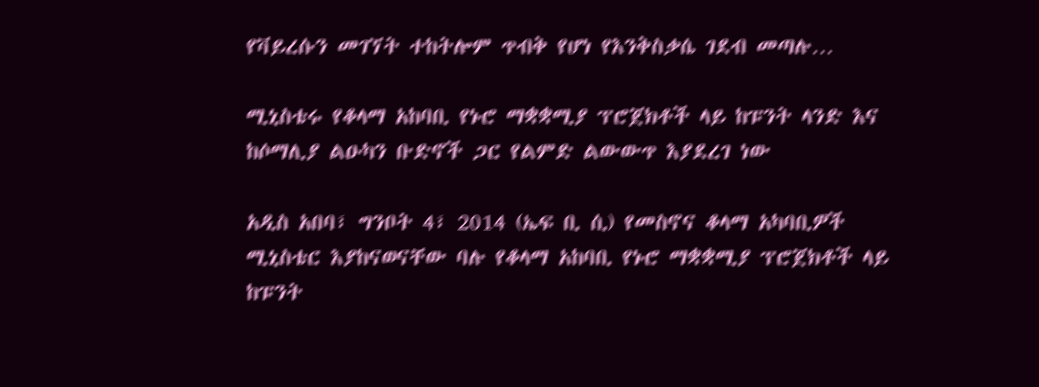የቫይረሱን መገኘት ተከትሎም ጥብቅ የሆነ የእንቅስቃሴ ገደብ መጣሉ…

ሚኒስቴሩ የቆላማ አከባቢ የኑሮ ማቋቋሚያ ፕሮጀክቶች ላይ ከፑንት ላንድ እና ከሶማሊያ ልዑካን ቡድኖች ጋር የልምድ ልውውጥ እያደረገ ነው

አዲስ አበባ፣ ግንቦት 4፣ 2014 (ኤፍ ቢ ሲ) የመስኖና ቆላማ አካባቢዎች ሚኒስቴር እያከናወናቸው ባሉ የቆላማ አከባቢ የኑሮ ማቋቋሚያ ፕሮጀክቶች ላይ ከፑንት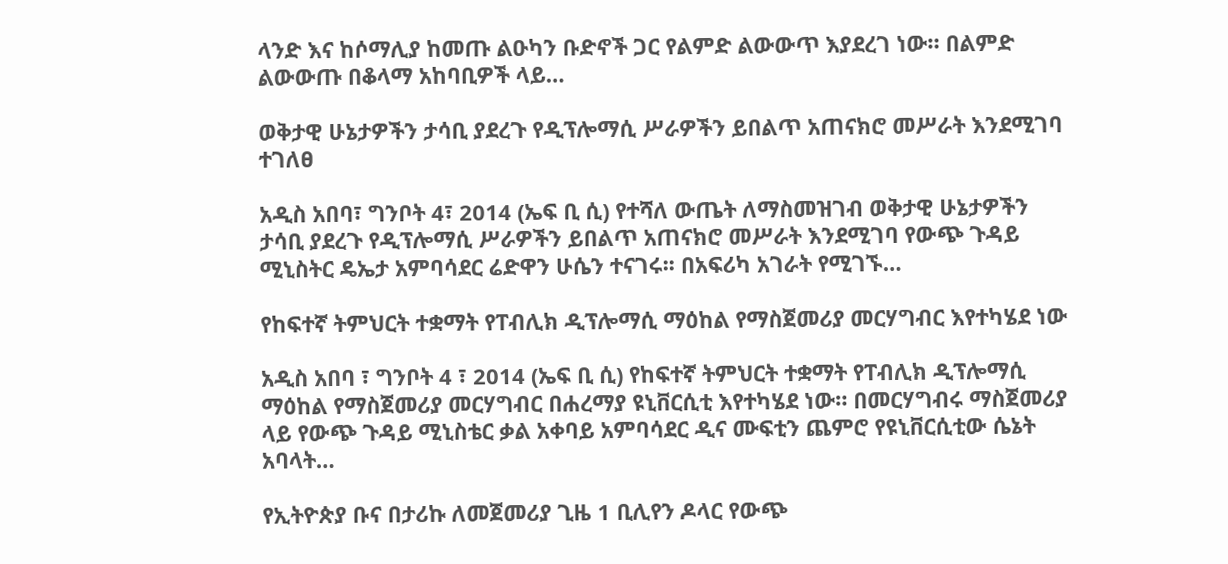ላንድ እና ከሶማሊያ ከመጡ ልዑካን ቡድኖች ጋር የልምድ ልውውጥ እያደረገ ነው። በልምድ ልውውጡ በቆላማ አከባቢዎች ላይ…

ወቅታዊ ሁኔታዎችን ታሳቢ ያደረጉ የዲፕሎማሲ ሥራዎችን ይበልጥ አጠናክሮ መሥራት እንደሚገባ ተገለፀ

አዲስ አበባ፣ ግንቦት 4፣ 2014 (ኤፍ ቢ ሲ) የተሻለ ውጤት ለማስመዝገብ ወቅታዊ ሁኔታዎችን ታሳቢ ያደረጉ የዲፕሎማሲ ሥራዎችን ይበልጥ አጠናክሮ መሥራት እንደሚገባ የውጭ ጉዳይ ሚኒስትር ዴኤታ አምባሳደር ሬድዋን ሁሴን ተናገሩ፡፡ በአፍሪካ አገራት የሚገኙ…

የከፍተኛ ትምህርት ተቋማት የፐብሊክ ዲፕሎማሲ ማዕከል የማስጀመሪያ መርሃግብር እየተካሄደ ነው

አዲስ አበባ ፣ ግንቦት 4 ፣ 2014 (ኤፍ ቢ ሲ) የከፍተኛ ትምህርት ተቋማት የፐብሊክ ዲፕሎማሲ ማዕከል የማስጀመሪያ መርሃግብር በሐረማያ ዩኒቨርሲቲ እየተካሄደ ነው። በመርሃግብሩ ማስጀመሪያ ላይ የውጭ ጉዳይ ሚኒስቴር ቃል አቀባይ አምባሳደር ዲና ሙፍቲን ጨምሮ የዩኒቨርሲቲው ሴኔት አባላት…

የኢትዮጵያ ቡና በታሪኩ ለመጀመሪያ ጊዜ 1 ቢሊየን ዶላር የውጭ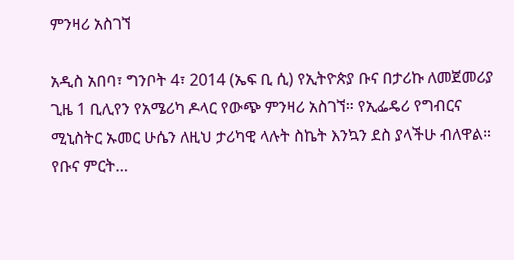ምንዛሪ አስገኘ

አዲስ አበባ፣ ግንቦት 4፣ 2014 (ኤፍ ቢ ሲ) የኢትዮጵያ ቡና በታሪኩ ለመጀመሪያ ጊዜ 1 ቢሊየን የአሜሪካ ዶላር የውጭ ምንዛሪ አስገኘ። የኢፌዴሪ የግብርና ሚኒስትር ኡመር ሁሴን ለዚህ ታሪካዊ ላሉት ስኬት እንኳን ደስ ያላችሁ ብለዋል። የቡና ምርት…